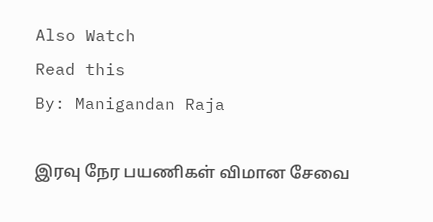Also Watch
Read this
By: Manigandan Raja

இரவு நேர பயணிகள் விமான சேவை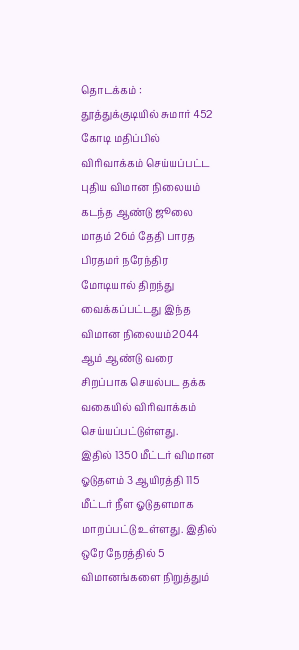தொடக்கம் :
தூத்துக்குடியில் சுமார் 452 கோடி மதிப்பில் விரிவாக்கம் செய்யப்பட்ட புதிய விமான நிலையம் கடந்த ஆண்டு ஜூலை மாதம் 26ம் தேதி பாரத பிரதமர் நரேந்திர மோடியால் திறந்து வைக்கப்பட்டது இந்த விமான நிலையம்2044 ஆம் ஆண்டு வரை சிறப்பாக செயல்பட தக்க வகையில் விரிவாக்கம் செய்யப்பட்டுள்ளது.
இதில் 1350 மீட்டர் விமான ஓடுதளம் 3 ஆயிரத்தி 115 மீட்டர் நீள ஓடுதளமாக மாறப்பட்டு உள்ளது. இதில் ஒரே நேரத்தில் 5 விமானங்களை நிறுத்தும்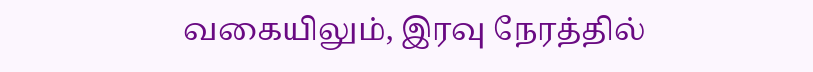வகையிலும், இரவு நேரத்தில்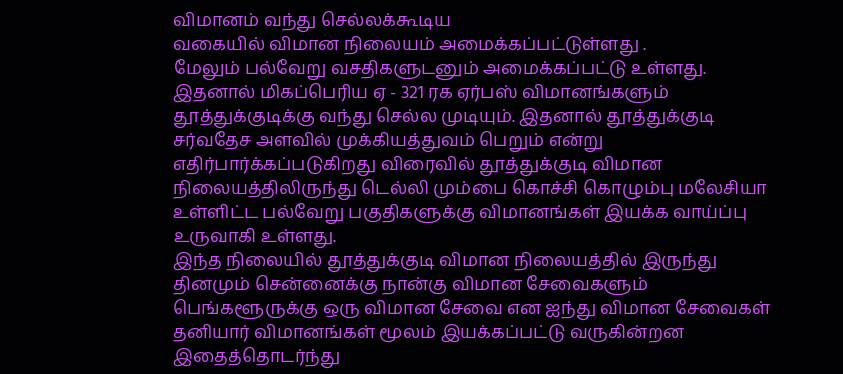விமானம் வந்து செல்லக்கூடிய
வகையில் விமான நிலையம் அமைக்கப்பட்டுள்ளது .
மேலும் பல்வேறு வசதிகளுடனும் அமைக்கப்பட்டு உள்ளது. இதனால் மிகப்பெரிய ஏ - 321 ரக ஏர்பஸ் விமானங்களும் தூத்துக்குடிக்கு வந்து செல்ல முடியும். இதனால் தூத்துக்குடி சர்வதேச அளவில் முக்கியத்துவம் பெறும் என்று எதிர்பார்க்கப்படுகிறது விரைவில் தூத்துக்குடி விமான நிலையத்திலிருந்து டெல்லி மும்பை கொச்சி கொழும்பு மலேசியா உள்ளிட்ட பல்வேறு பகுதிகளுக்கு விமானங்கள் இயக்க வாய்ப்பு உருவாகி உள்ளது.
இந்த நிலையில் தூத்துக்குடி விமான நிலையத்தில் இருந்து தினமும் சென்னைக்கு நான்கு விமான சேவைகளும் பெங்களூருக்கு ஒரு விமான சேவை என ஐந்து விமான சேவைகள் தனியார் விமானங்கள் மூலம் இயக்கப்பட்டு வருகின்றன இதைத்தொடர்ந்து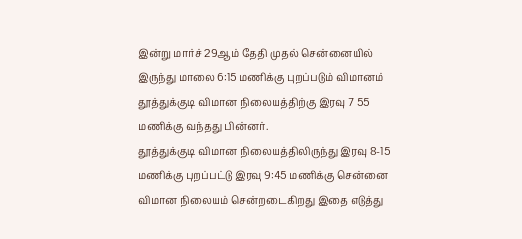இன்று மார்ச் 29ஆம் தேதி முதல் சென்னையில் இருந்து மாலை 6:15 மணிக்கு புறப்படும் விமானம் தூத்துக்குடி விமான நிலையத்திற்கு இரவு 7 55 மணிக்கு வந்தது பின்னர்.
தூத்துக்குடி விமான நிலையத்திலிருந்து இரவு 8-15 மணிக்கு புறப்பட்டு இரவு 9:45 மணிக்கு சென்னை விமான நிலையம் சென்றடைகிறது இதை எடுத்து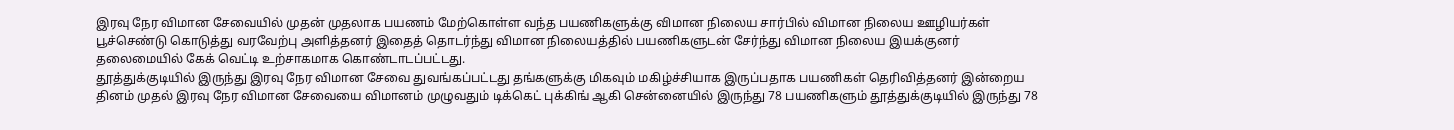இரவு நேர விமான சேவையில் முதன் முதலாக பயணம் மேற்கொள்ள வந்த பயணிகளுக்கு விமான நிலைய சார்பில் விமான நிலைய ஊழியர்கள் பூச்செண்டு கொடுத்து வரவேற்பு அளித்தனர் இதைத் தொடர்ந்து விமான நிலையத்தில் பயணிகளுடன் சேர்ந்து விமான நிலைய இயக்குனர் தலைமையில் கேக் வெட்டி உற்சாகமாக கொண்டாடப்பட்டது.
தூத்துக்குடியில் இருந்து இரவு நேர விமான சேவை துவங்கப்பட்டது தங்களுக்கு மிகவும் மகிழ்ச்சியாக இருப்பதாக பயணிகள் தெரிவித்தனர் இன்றைய தினம் முதல் இரவு நேர விமான சேவையை விமானம் முழுவதும் டிக்கெட் புக்கிங் ஆகி சென்னையில் இருந்து 78 பயணிகளும் தூத்துக்குடியில் இருந்து 78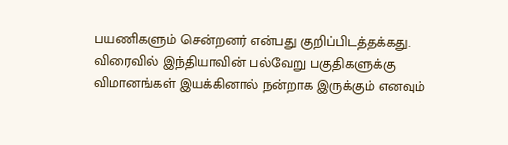பயணிகளும் சென்றனர் என்பது குறிப்பிடத்தக்கது.
விரைவில் இந்தியாவின் பல்வேறு பகுதிகளுக்கு விமானங்கள் இயக்கினால் நன்றாக இருக்கும் எனவும்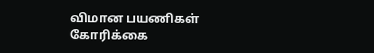விமான பயணிகள் கோரிக்கை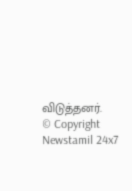விடுத்தனர்.
© Copyright Newstamil 24x7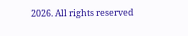2026. All rights reserved